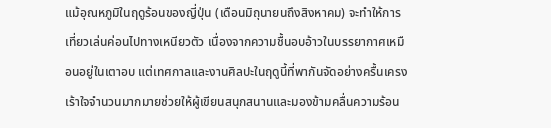แม้อุณหภูมิในฤดูร้อนของญี่ปุ่น (เดือนมิถุนายนถึงสิงหาคม) จะทำให้การเที่ยวเล่นค่อนไปทางเหนียวตัว เนื่องจากความชื้นอบอ้าวในบรรยากาศเหมือนอยู่ในเตาอบ แต่เทศกาลและงานศิลปะในฤดูนี้ที่พากันจัดอย่างครื้นเครงเร้าใจจำนวนมากมายช่วยให้ผู้เขียนสนุกสนานและมองข้ามคลื่นความร้อน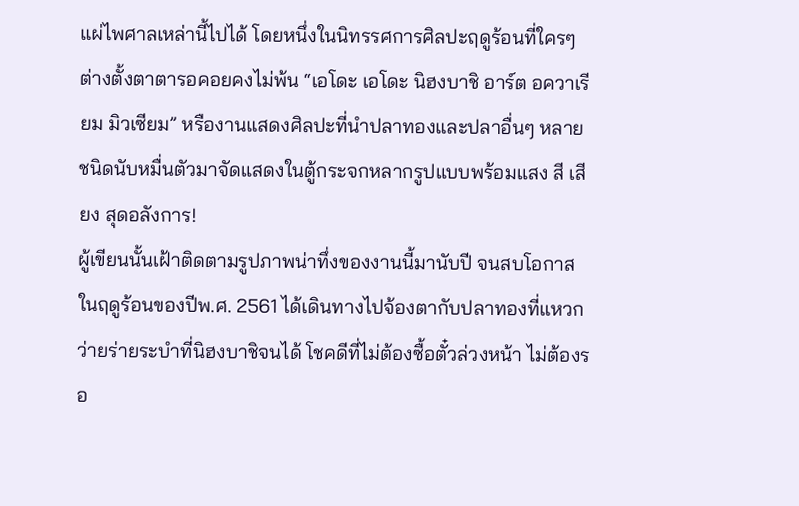แผ่ไพศาลเหล่านี้ไปได้ โดยหนึ่งในนิทรรศการศิลปะฤดูร้อนที่ใครๆ ต่างตั้งตาตารอคอยคงไม่พ้น “เอโดะ เอโดะ นิฮงบาชิ อาร์ต อควาเรียม มิวเซียม” หรืองานแสดงศิลปะที่นำปลาทองและปลาอื่นๆ หลายชนิดนับหมื่นตัวมาจัดแสดงในตู้กระจกหลากรูปแบบพร้อมแสง สี เสียง สุดอลังการ!
ผู้เขียนนั้นเฝ้าติดตามรูปภาพน่าทึ่งของงานนี้มานับปี จนสบโอกาสในฤดูร้อนของปีพ.ศ. 2561 ได้เดินทางไปจ้องตากับปลาทองที่แหวกว่ายร่ายระบำที่นิฮงบาชิจนได้ โชคดีที่ไม่ต้องซื้อตั๋วล่วงหน้า ไม่ต้องรอ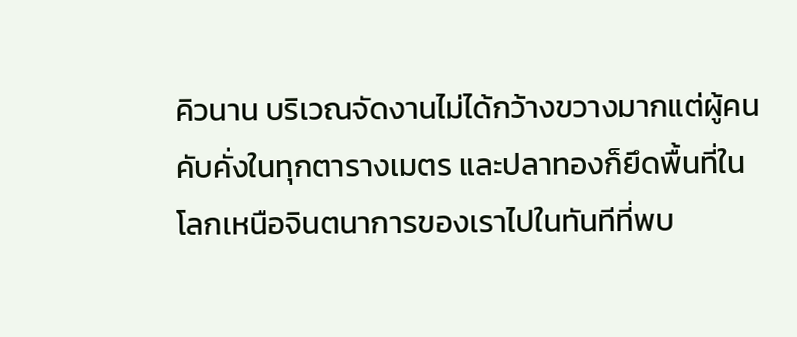คิวนาน บริเวณจัดงานไม่ได้กว้างขวางมากแต่ผู้คนคับคั่งในทุกตารางเมตร และปลาทองก็ยึดพื้นที่ในโลกเหนือจินตนาการของเราไปในทันทีที่พบ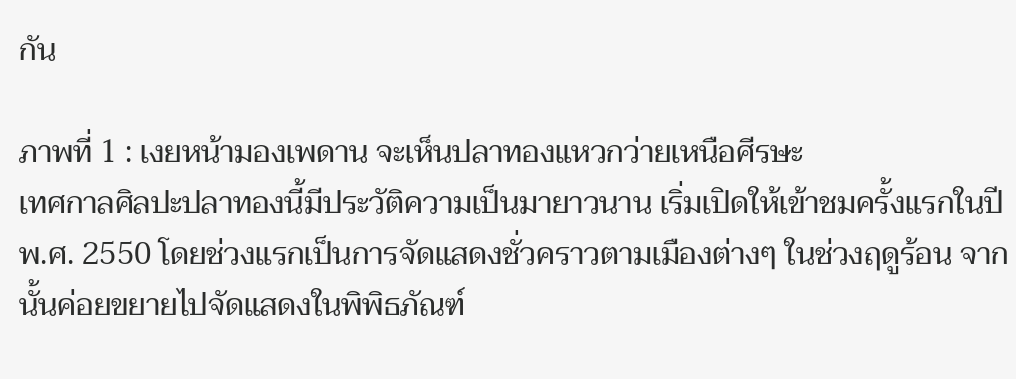กัน

ภาพที่ 1 : เงยหน้ามองเพดาน จะเห็นปลาทองแหวกว่ายเหนือศีรษะ
เทศกาลศิลปะปลาทองนี้มีประวัติความเป็นมายาวนาน เริ่มเปิดให้เข้าชมครั้งแรกในปีพ.ศ. 2550 โดยช่วงแรกเป็นการจัดแสดงชั่วคราวตามเมืองต่างๆ ในช่วงฤดูร้อน จากนั้นค่อยขยายไปจัดแสดงในพิพิธภัณฑ์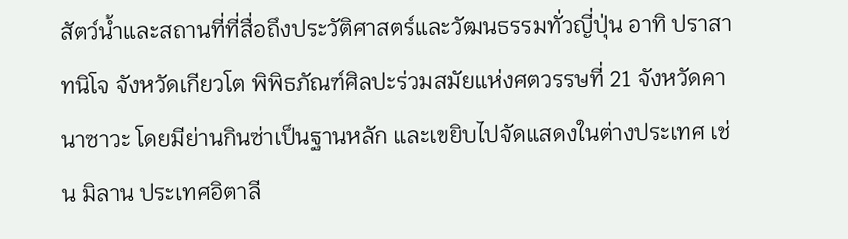สัตว์น้ำและสถานที่ที่สื่อถึงประวัติศาสตร์และวัฒนธรรมทั่วญี่ปุ่น อาทิ ปราสาทนิโจ จังหวัดเกียวโต พิพิธภัณฑ์ศิลปะร่วมสมัยแห่งศตวรรษที่ 21 จังหวัดคานาซาวะ โดยมีย่านกินซ่าเป็นฐานหลัก และเขยิบไปจัดแสดงในต่างประเทศ เช่น มิลาน ประเทศอิตาลี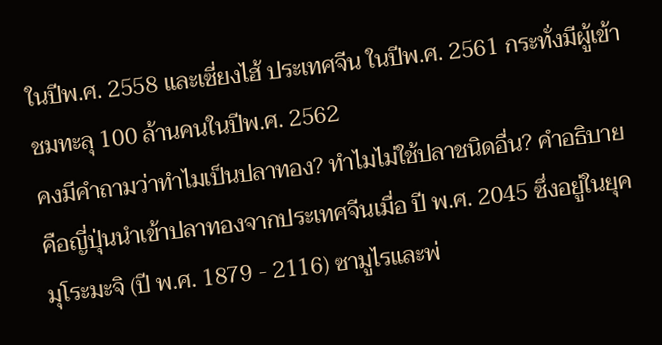ในปีพ.ศ. 2558 และเซี่ยงไฮ้ ประเทศจีน ในปีพ.ศ. 2561 กระทั่งมีผู้เข้าชมทะลุ 100 ล้านคนในปีพ.ศ. 2562
คงมีคำถามว่าทำไมเป็นปลาทอง? ทำไมไม่ใช้ปลาชนิดอื่น? คำอธิบายคือญี่ปุ่นนำเข้าปลาทองจากประเทศจีนเมื่อ ปี พ.ศ. 2045 ซึ่งอยู่ในยุคมุโระมะจิ (ปี พ.ศ. 1879 - 2116) ซามูไรและพ่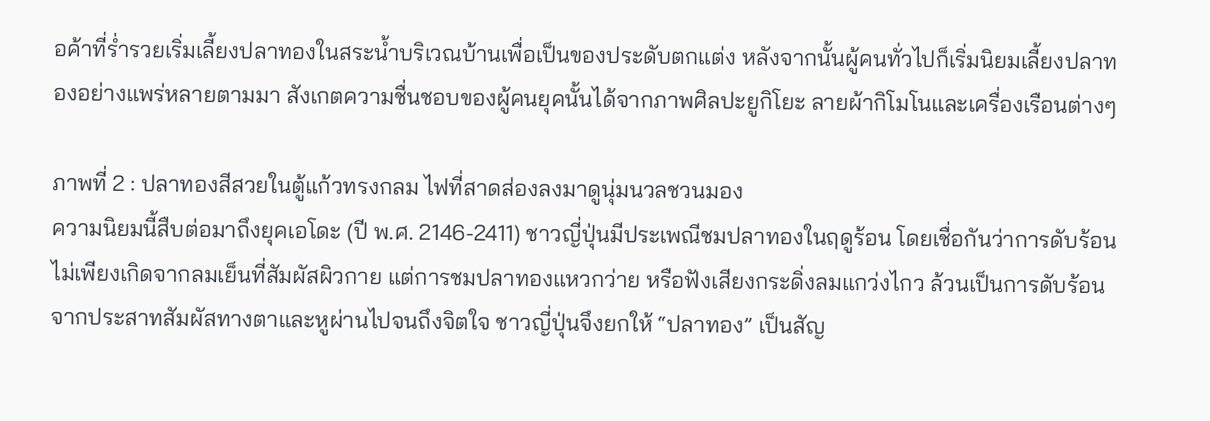อค้าที่ร่ำรวยเริ่มเลี้ยงปลาทองในสระน้ำบริเวณบ้านเพื่อเป็นของประดับตกแต่ง หลังจากนั้นผู้คนทั่วไปก็เริ่มนิยมเลี้ยงปลาทองอย่างแพร่หลายตามมา สังเกตความชื่นชอบของผู้คนยุคนั้นได้จากภาพศิลปะยูกิโยะ ลายผ้ากิโมโนและเครื่องเรือนต่างๆ

ภาพที่ 2 : ปลาทองสีสวยในตู้แก้วทรงกลม ไฟที่สาดส่องลงมาดูนุ่มนวลชวนมอง
ความนิยมนี้สืบต่อมาถึงยุคเอโดะ (ปี พ.ศ. 2146-2411) ชาวญี่ปุ่นมีประเพณีชมปลาทองในฤดูร้อน โดยเชื่อกันว่าการดับร้อนไม่เพียงเกิดจากลมเย็นที่สัมผัสผิวกาย แต่การชมปลาทองแหวกว่าย หรือฟังเสียงกระดิ่งลมแกว่งไกว ล้วนเป็นการดับร้อนจากประสาทสัมผัสทางตาและหูผ่านไปจนถึงจิตใจ ชาวญี่ปุ่นจึงยกให้ “ปลาทอง” เป็นสัญ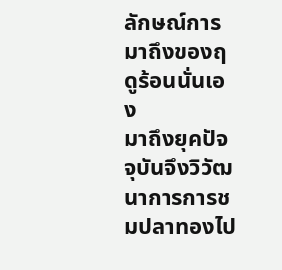ลักษณ์การมาถึงของฤดูร้อนนั่นเอง
มาถึงยุคปัจจุบันจึงวิวัฒนาการการชมปลาทองไป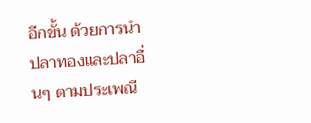อีกขั้น ด้วยการนำปลาทองและปลาอื่นๆ ตามประเพณี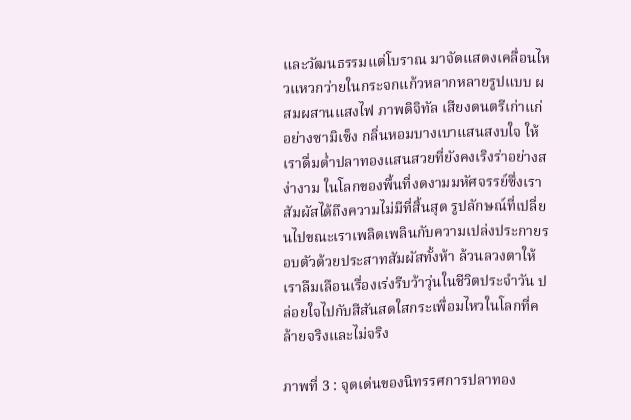และวัฒนธรรมแต่โบราณ มาจัดแสดงเคลื่อนไหวแหวกว่ายในกระจกแก้วหลากหลายรูปแบบ ผสมผสานแสงไฟ ภาพดิจิทัล เสียงดนตรีเก่าแก่อย่างซามิเซ็ง กลิ่นหอมบางเบาแสนสงบใจ ให้เราดื่มด่ำปลาทองแสนสวยที่ยังคงเริงร่าอย่างสง่างาม ในโลกของพื้นที่งดงามมหัศจรรย์ซึ่งเราสัมผัสได้ถึงความไม่มีที่สิ้นสุด รูปลักษณ์ที่เปลี่ยนไปขณะเราเพลิดเพลินกับความเปล่งประกายรอบตัวด้วยประสาทสัมผัสทั้งห้า ล้วนลวงตาให้เราลืมเลือนเรื่องเร่งรีบว้าวุ่นในชีวิตประจำวัน ปล่อยใจไปกับสีสันสดใสกระเพื่อมไหวในโลกที่คล้ายจริงและไม่จริง

ภาพที่ 3 : จุดเด่นของนิทรรศการปลาทอง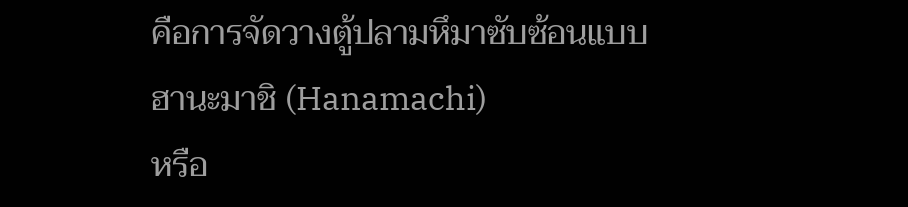คือการจัดวางตู้ปลามหึมาซับซ้อนแบบ ฮานะมาชิ (Hanamachi)
หรือ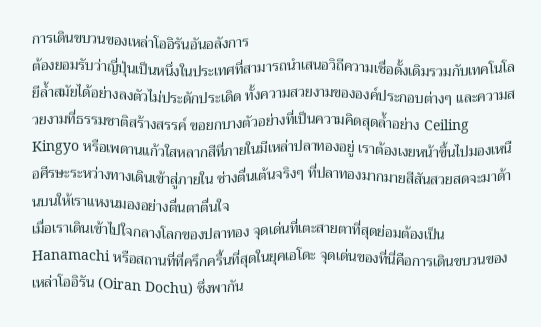การเดินขบวนของเหล่าโออิรันอันอลังการ
ต้องยอมรับว่าญี่ปุ่นเป็นหนึ่งในประเทศที่สามารถนำเสนอวิถีความเชื่อดั้งเดิมรวมกับเทคโนโลยีล้ำสมัยได้อย่างลงตัวไม่ประดักประเดิด ทั้งความสวยงามขององค์ประกอบต่างๆ และความสวยงามที่ธรรมชาติสร้างสรรค์ ขอยกบางตัวอย่างที่เป็นความคิดสุดล้ำอย่าง Ceiling Kingyo หรือเพดานแก้วใสหลากสีที่ภายในมีเหล่าปลาทองอยู่ เราต้องเงยหน้าขึ้นไปมองเหนือศีรษะระหว่างทางเดินเข้าสู่ภายใน ช่างตื่นเต้นจริงๆ ที่ปลาทองมากมายสีสันสวยสดจะมาด้านบนให้เราแหงนมองอย่างตื่นตาตื่นใจ
เมื่อเราเดินเข้าไปใจกลางโลกของปลาทอง จุดเด่นที่เตะสายตาที่สุดย่อมต้องเป็น Hanamachi หรือสถานที่ที่ครึกครื้นที่สุดในยุคเอโดะ จุดเด่นของที่นี่คือการเดินขบวนของเหล่าโออิรัน (Oiran Dochu) ซึ่งพากัน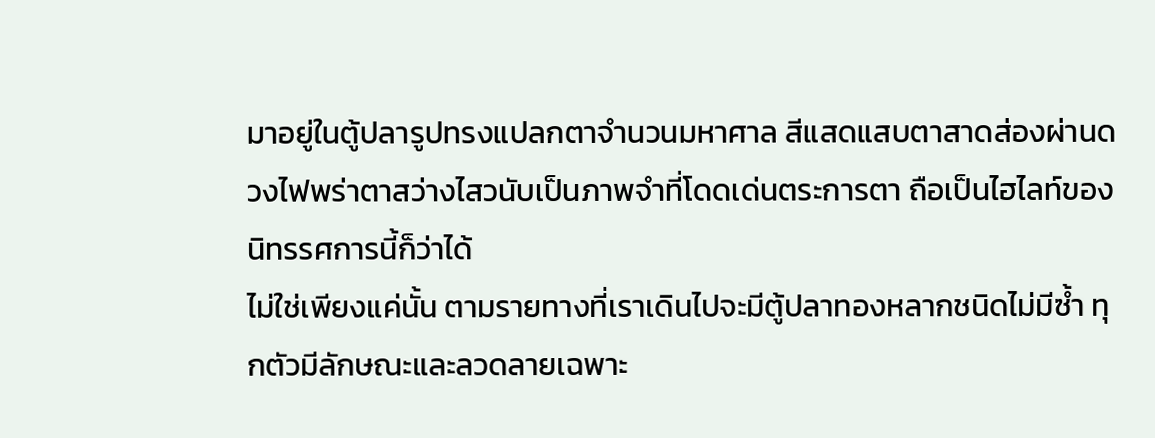มาอยู่ในตู้ปลารูปทรงแปลกตาจำนวนมหาศาล สีแสดแสบตาสาดส่องผ่านดวงไฟพร่าตาสว่างไสวนับเป็นภาพจำที่โดดเด่นตระการตา ถือเป็นไฮไลท์ของนิทรรศการนี้ก็ว่าได้
ไม่ใช่เพียงแค่นั้น ตามรายทางที่เราเดินไปจะมีตู้ปลาทองหลากชนิดไม่มีซ้ำ ทุกตัวมีลักษณะและลวดลายเฉพาะ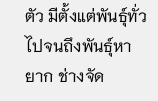ตัว มีตั้งแต่พันธุ์ทั่วไปจนถึงพันธุ์หายาก ช่างจัด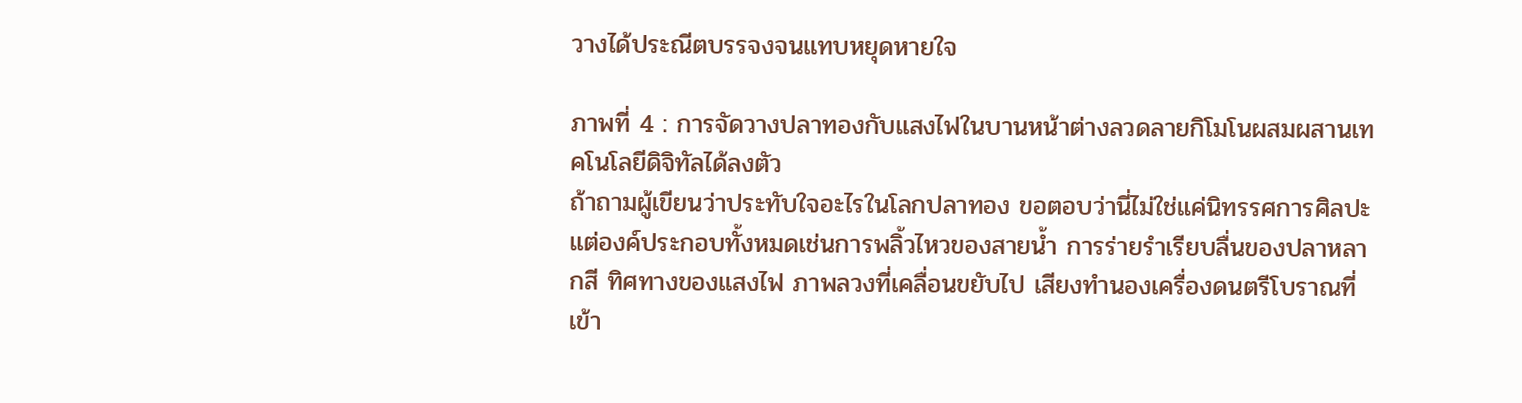วางได้ประณีตบรรจงจนแทบหยุดหายใจ

ภาพที่ 4 : การจัดวางปลาทองกับแสงไฟในบานหน้าต่างลวดลายกิโมโนผสมผสานเทคโนโลยีดิจิทัลได้ลงตัว
ถ้าถามผู้เขียนว่าประทับใจอะไรในโลกปลาทอง ขอตอบว่านี่ไม่ใช่แค่นิทรรศการศิลปะ แต่องค์ประกอบทั้งหมดเช่นการพลิ้วไหวของสายน้ำ การร่ายรำเรียบลื่นของปลาหลากสี ทิศทางของแสงไฟ ภาพลวงที่เคลื่อนขยับไป เสียงทำนองเครื่องดนตรีโบราณที่เข้า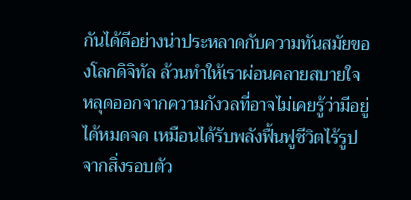กันได้ดีอย่างน่าประหลาดกับความทันสมัยของโลกดิจิทัล ล้วนทำให้เราผ่อนคลายสบายใจ หลุดออกจากความกังวลที่อาจไม่เคยรู้ว่ามีอยู่ได้หมดจด เหมือนได้รับพลังฟื้นฟูชีวิตไร้รูปจากสิ่งรอบตัว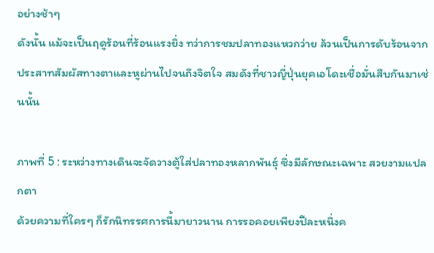อย่างช้าๆ
ดังนั้น แม้จะเป็นฤดูร้อนที่ร้อนแรงยิ่ง ทว่าการชมปลาทองแหวกว่าย ล้วนเป็นการดับร้อนจากประสาทสัมผัสทางตาและหูผ่านไปจนถึงจิตใจ สมดังที่ชาวญี่ปุ่นยุคเอโดะเชื่อมั่นสืบกันมาเช่นนั้น

ภาพที่ 5 : ระหว่างทางเดินจะจัดวางตู้ใส่ปลาทองหลากพันธุ์ ซึ่งมีลักษณะเฉพาะ สวยงามแปลกตา
ด้วยความที่ใครๆ ก็รักนิทรรศการนี้มายาวนาน การรอคอยเพียงปีละหนึ่งค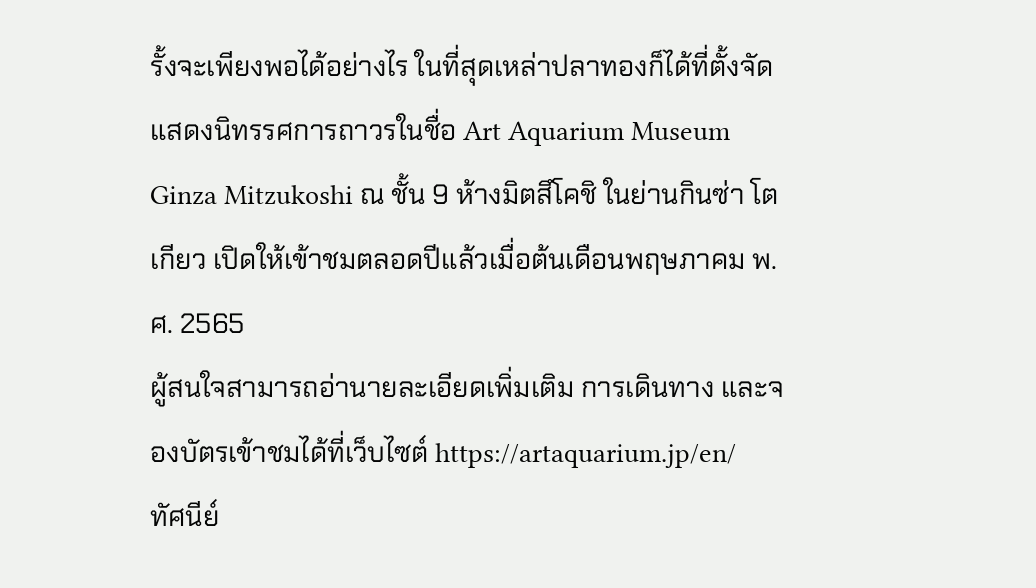รั้งจะเพียงพอได้อย่างไร ในที่สุดเหล่าปลาทองก็ได้ที่ตั้งจัดแสดงนิทรรศการถาวรในชื่อ Art Aquarium Museum Ginza Mitzukoshi ณ ชั้น 9 ห้างมิตสึโคชิ ในย่านกินซ่า โตเกียว เปิดให้เข้าชมตลอดปีแล้วเมื่อต้นเดือนพฤษภาคม พ.ศ. 2565
ผู้สนใจสามารถอ่านายละเอียดเพิ่มเติม การเดินทาง และจองบัตรเข้าชมได้ที่เว็บไซต์ https://artaquarium.jp/en/
ทัศนีย์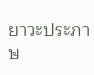ยาวะประภาษ